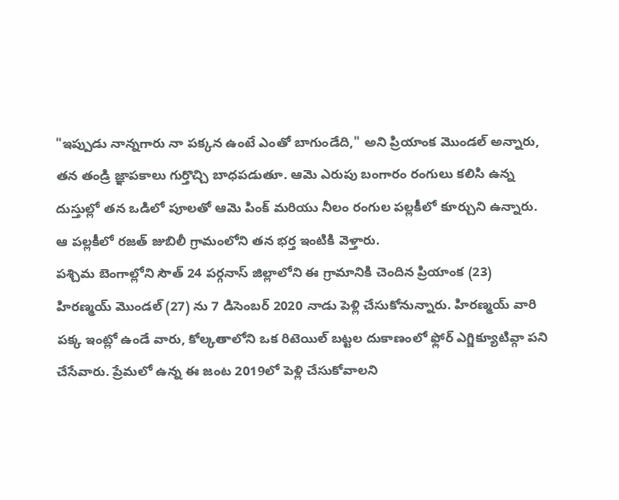"ఇప్పుడు నాన్నగారు నా పక్కన ఉంటే ఎంతో బాగుండేది," అని ప్రియాంక మొండల్ అన్నారు, తన తండ్రి జ్ఞాపకాలు గుర్తొచ్చి బాధపడుతూ. ఆమె ఎరుపు బంగారం రంగులు కలిసి ఉన్న దుస్తుల్లో తన ఒడిలో పూలతో ఆమె పింక్ మరియు నీలం రంగుల పల్లకీలో కూర్చుని ఉన్నారు. ఆ పల్లకీలో రజత్ జుబిలీ గ్రామంలోని తన భర్త ఇంటికి వెళ్తారు.
పశ్చిమ బెంగాల్లోని సౌత్ 24 పర్గనాస్ జిల్లాలోని ఈ గ్రామానికి చెందిన ప్రియాంక (23) హిరణ్మయ్ మొండల్ (27) ను 7 డిసెంబర్ 2020 నాడు పెళ్లి చేసుకోనున్నారు. హిరణ్మయ్ వారి పక్క ఇంట్లో ఉండే వారు, కోల్కతాలోని ఒక రిటెయిల్ బట్టల దుకాణంలో ఫ్లోర్ ఎగ్జిక్యూటివ్గా పని చేసేవారు. ప్రేమలో ఉన్న ఈ జంట 2019లో పెళ్లి చేసుకోవాలని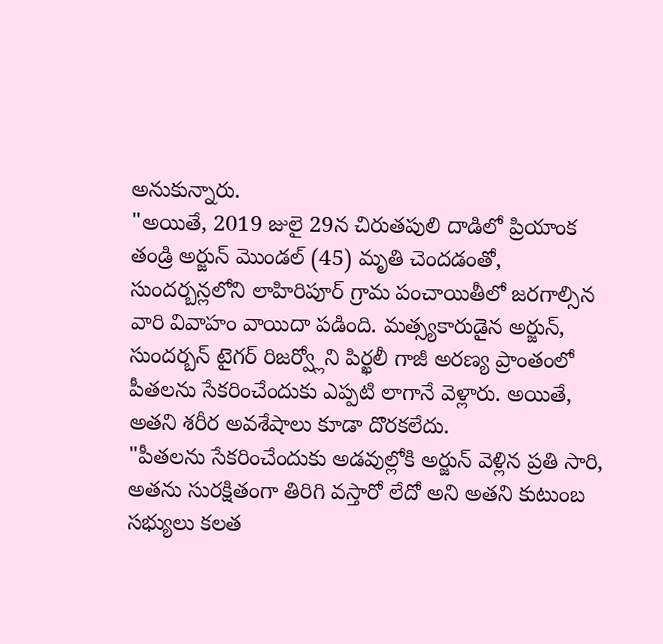అనుకున్నారు.
"అయితే, 2019 జులై 29న చిరుతపులి దాడిలో ప్రియాంక తండ్రి అర్జున్ మొండల్ (45) మృతి చెందడంతో, సుందర్బన్లలోని లాహిరిపూర్ గ్రామ పంచాయితీలో జరగాల్సిన వారి వివాహం వాయిదా పడింది. మత్స్యకారుడైన అర్జున్, సుందర్బన్ టైగర్ రిజర్వ్లోని పిర్ఖలీ గాజీ అరణ్య ప్రాంతంలో పీతలను సేకరించేందుకు ఎప్పటి లాగానే వెళ్లారు. అయితే, అతని శరీర అవశేషాలు కూడా దొరకలేదు.
"పీతలను సేకరించేందుకు అడవుల్లోకి అర్జున్ వెళ్లిన ప్రతి సారి, అతను సురక్షితంగా తిరిగి వస్తారో లేదో అని అతని కుటుంబ సభ్యులు కలత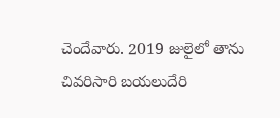చెందేవారు. 2019 జులైలో తాను చివరిసారి బయలుదేరి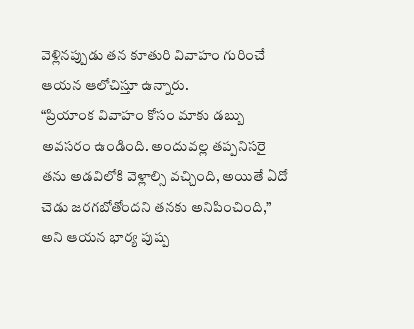వెళ్లినప్పుడు తన కూతురి వివాహం గురించే ఆయన ఆలోచిస్తూ ఉన్నారు.
“ప్రియాంక వివాహం కోసం మాకు డబ్బు అవసరం ఉండింది. అందువల్ల తప్పనిసరై తను అడవిలోకి వెళ్లాల్సి వచ్చింది, అయితే ఏదో చెడు జరగబోతోందని తనకు అనిపించింది,” అని ఆయన భార్య పుష్ప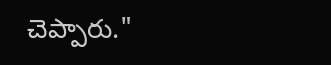చెప్పారు."